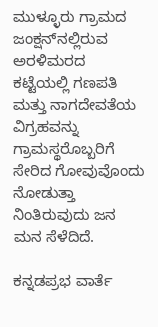ಮುಳ್ಳೂರು ಗ್ರಾಮದ ಜಂಕ್ಷನ್‌ನಲ್ಲಿರುವ ಅರಳಿಮರದ ಕಟ್ಟೆಯಲ್ಲಿ ಗಣಪತಿ ಮತ್ತು ನಾಗದೇವತೆಯ ವಿಗ್ರಹವನ್ನು ಗ್ರಾಮಸ್ಥರೊಬ್ಬರಿಗೆ ಸೇರಿದ ಗೋವುವೊಂದು ನೋಡುತ್ತಾ ನಿಂತಿರುವುದು ಜನ ಮನ ಸೆಳೆದಿದೆ.

ಕನ್ನಡಪ್ರಭ ವಾರ್ತೆ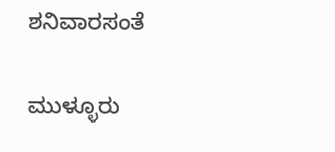ಶನಿವಾರಸಂತೆ

ಮುಳ್ಳೂರು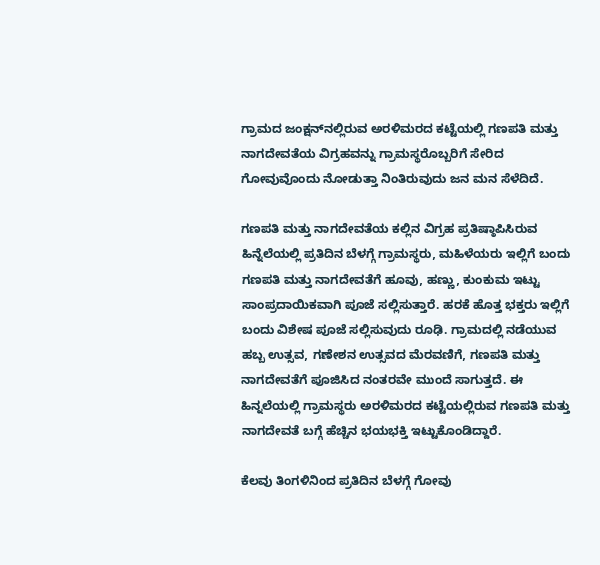ಗ್ರಾಮದ ಜಂಕ್ಷನ್‌ನಲ್ಲಿರುವ ಅರಳಿಮರದ ಕಟ್ಟೆಯಲ್ಲಿ ಗಣಪತಿ ಮತ್ತು ನಾಗದೇವತೆಯ ವಿಗ್ರಹವನ್ನು ಗ್ರಾಮಸ್ಥರೊಬ್ಬರಿಗೆ ಸೇರಿದ ಗೋವುವೊಂದು ನೋಡುತ್ತಾ ನಿಂತಿರುವುದು ಜನ ಮನ ಸೆಳೆದಿದೆ.

ಗಣಪತಿ ಮತ್ತು ನಾಗದೇವತೆಯ ಕಲ್ಲಿನ ವಿಗ್ರಹ ಪ್ರತಿಷ್ಠಾಪಿಸಿರುವ ಹಿನ್ನೆಲೆಯಲ್ಲಿ ಪ್ರತಿದಿನ ಬೆಳಗ್ಗೆ ಗ್ರಾಮಸ್ಥರು, ಮಹಿಳೆಯರು ಇಲ್ಲಿಗೆ ಬಂದು ಗಣಪತಿ ಮತ್ತು ನಾಗದೇವತೆಗೆ ಹೂವು, ಹಣ್ಣು, ಕುಂಕುಮ ಇಟ್ಟು ಸಾಂಪ್ರದಾಯಿಕವಾಗಿ ಪೂಜೆ ಸಲ್ಲಿಸುತ್ತಾರೆ. ಹರಕೆ ಹೊತ್ತ ಭಕ್ತರು ಇಲ್ಲಿಗೆ ಬಂದು ವಿಶೇಷ ಪೂಜೆ ಸಲ್ಲಿಸುವುದು ರೂಢಿ. ಗ್ರಾಮದಲ್ಲಿ ನಡೆಯುವ ಹಬ್ಬ ಉತ್ಸವ, ಗಣೇಶನ ಉತ್ಸವದ ಮೆರವಣಿಗೆ, ಗಣಪತಿ ಮತ್ತು ನಾಗದೇವತೆಗೆ ಪೂಜಿಸಿದ ನಂತರವೇ ಮುಂದೆ ಸಾಗುತ್ತದೆ. ಈ ಹಿನ್ನಲೆಯಲ್ಲಿ ಗ್ರಾಮಸ್ಥರು ಅರಳಿಮರದ ಕಟ್ಟೆಯಲ್ಲಿರುವ ಗಣಪತಿ ಮತ್ತು ನಾಗದೇವತೆ ಬಗ್ಗೆ ಹೆಚ್ಚಿನ ಭಯಭಕ್ತಿ ಇಟ್ಟುಕೊಂಡಿದ್ದಾರೆ.

ಕೆಲವು ತಿಂಗಳಿನಿಂದ ಪ್ರತಿದಿನ ಬೆಳಗ್ಗೆ ಗೋವು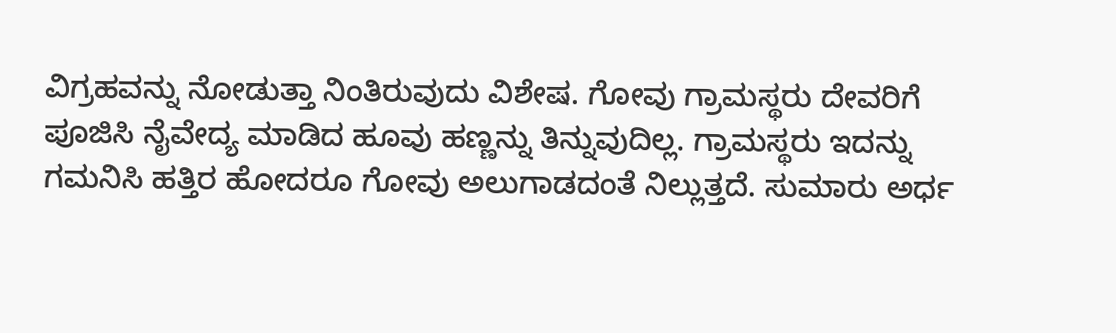ವಿಗ್ರಹವನ್ನು ನೋಡುತ್ತಾ ನಿಂತಿರುವುದು ವಿಶೇಷ. ಗೋವು ಗ್ರಾಮಸ್ಥರು ದೇವರಿಗೆ ಪೂಜಿಸಿ ನೈವೇದ್ಯ ಮಾಡಿದ ಹೂವು ಹಣ್ಣನ್ನು ತಿನ್ನುವುದಿಲ್ಲ. ಗ್ರಾಮಸ್ಥರು ಇದನ್ನು ಗಮನಿಸಿ ಹತ್ತಿರ ಹೋದರೂ ಗೋವು ಅಲುಗಾಡದಂತೆ ನಿಲ್ಲುತ್ತದೆ. ಸುಮಾರು ಅರ್ಧ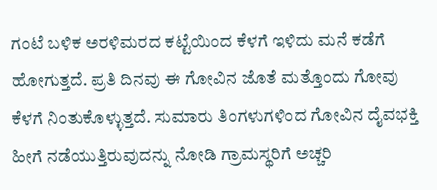ಗಂಟೆ ಬಳಿಕ ಅರಳಿಮರದ ಕಟ್ಟೆಯಿಂದ ಕೆಳಗೆ ಇಳಿದು ಮನೆ ಕಡೆಗೆ ಹೋಗುತ್ತದೆ. ಪ್ರತಿ ದಿನವು ಈ ಗೋವಿನ ಜೊತೆ ಮತ್ತೊಂದು ಗೋವು ಕೆಳಗೆ ನಿಂತುಕೊಳ್ಳುತ್ತದೆ. ಸುಮಾರು ತಿಂಗಳುಗಳಿಂದ ಗೋವಿನ ದೈವಭಕ್ತಿ ಹೀಗೆ ನಡೆಯುತ್ತಿರುವುದನ್ನು ನೋಡಿ ಗ್ರಾಮಸ್ಥರಿಗೆ ಅಚ್ಚರಿ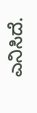ಎನಿಸಿದೆ.